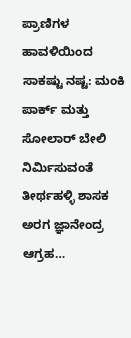ಪ್ರಾಣಿಗಳ ಹಾವಳಿಯಿಂದ ಸಾಕಷ್ಟು ನಷ್ಟ: ಮಂಕಿ ಪಾರ್ಕ್ ಮತ್ತು ಸೋಲಾರ್ ಬೇಲಿ ನಿರ್ಮಿಸುವಂತೆ ತೀರ್ಥಹಳ್ಳಿ ಶಾಸಕ ಅರಗ ಜ್ಞಾನೇಂದ್ರ ಆಗ್ರಹ…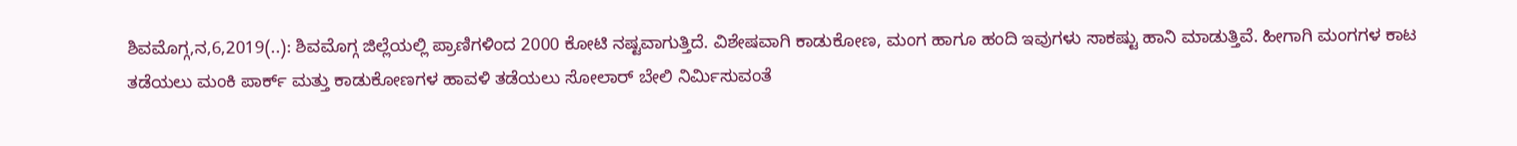ಶಿವಮೊಗ್ಗ,ನ,6,2019(..): ಶಿವಮೊಗ್ಗ ಜಿಲ್ಲೆಯಲ್ಲಿ ಪ್ರಾಣಿಗಳಿಂದ 2000 ಕೋಟಿ ನಷ್ಟವಾಗುತ್ತಿದೆ. ವಿಶೇಷವಾಗಿ ಕಾಡುಕೋಣ, ಮಂಗ ಹಾಗೂ ಹಂದಿ ಇವುಗಳು ಸಾಕಷ್ಟು ಹಾನಿ ಮಾಡುತ್ತಿವೆ. ಹೀಗಾಗಿ ಮಂಗಗಳ ಕಾಟ ತಡೆಯಲು ಮಂಕಿ ಪಾರ್ಕ್ ಮತ್ತು ಕಾಡುಕೋಣಗಳ ಹಾವಳಿ ತಡೆಯಲು ಸೋಲಾರ್ ಬೇಲಿ ನಿರ್ಮಿಸುವಂತೆ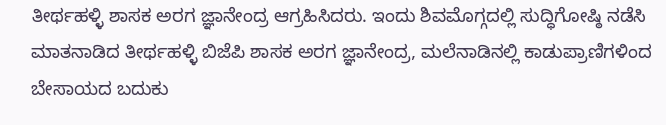ತೀರ್ಥಹಳ್ಳಿ ಶಾಸಕ ಅರಗ ಜ್ಞಾನೇಂದ್ರ ಆಗ್ರಹಿಸಿದರು. ಇಂದು ಶಿವಮೊಗ್ಗದಲ್ಲಿ ಸುದ್ಧಿಗೋಷ್ಠಿ ನಡೆಸಿ ಮಾತನಾಡಿದ ತೀರ್ಥಹಳ್ಳಿ ಬಿಜೆಪಿ ಶಾಸಕ ಅರಗ ಜ್ಞಾನೇಂದ್ರ, ಮಲೆನಾಡಿನಲ್ಲಿ ಕಾಡುಪ್ರಾಣಿಗಳಿಂದ ಬೇಸಾಯದ ಬದುಕು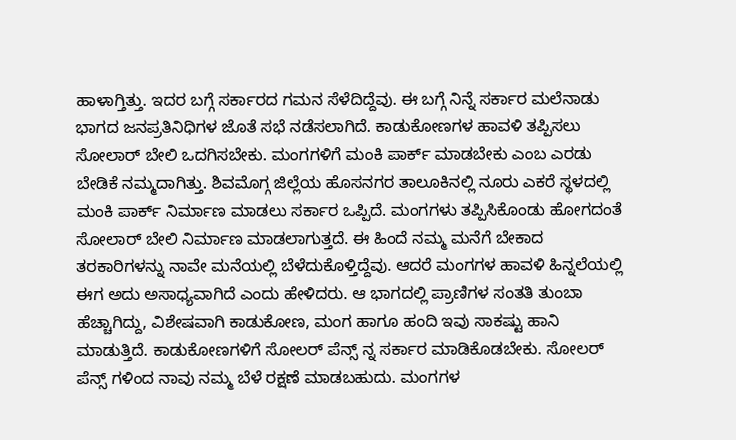ಹಾಳಾಗ್ತಿತ್ತು. ಇದರ ಬಗ್ಗೆ ಸರ್ಕಾರದ ಗಮನ ಸೆಳೆದಿದ್ದೆವು. ಈ ಬಗ್ಗೆ ನಿನ್ನೆ ಸರ್ಕಾರ ಮಲೆನಾಡು ಭಾಗದ ಜನಪ್ರತಿನಿಧಿಗಳ ಜೊತೆ ಸಭೆ ನಡೆಸಲಾಗಿದೆ. ಕಾಡುಕೋಣಗಳ ಹಾವಳಿ ತಪ್ಪಿಸಲು ಸೋಲಾರ್ ಬೇಲಿ ಒದಗಿಸಬೇಕು. ಮಂಗಗಳಿಗೆ ಮಂಕಿ ಪಾರ್ಕ್ ಮಾಡಬೇಕು ಎಂಬ ಎರಡು ಬೇಡಿಕೆ ನಮ್ಮದಾಗಿತ್ತು. ಶಿವಮೊಗ್ಗ ಜಿಲ್ಲೆಯ ಹೊಸನಗರ ತಾಲೂಕಿನಲ್ಲಿ ನೂರು ಎಕರೆ ಸ್ಥಳದಲ್ಲಿ ಮಂಕಿ ಪಾರ್ಕ್ ನಿರ್ಮಾಣ ಮಾಡಲು ಸರ್ಕಾರ ಒಪ್ಪಿದೆ. ಮಂಗಗಳು ತಪ್ಪಿಸಿಕೊಂಡು ಹೋಗದಂತೆ ಸೋಲಾರ್ ಬೇಲಿ ನಿರ್ಮಾಣ ಮಾಡಲಾಗುತ್ತದೆ. ಈ ಹಿಂದೆ ನಮ್ಮ ಮನೆಗೆ ಬೇಕಾದ ತರಕಾರಿಗಳನ್ನು ನಾವೇ ಮನೆಯಲ್ಲಿ ಬೆಳೆದುಕೊಳ್ತಿದ್ದೆವು. ಆದರೆ ಮಂಗಗಳ ಹಾವಳಿ ಹಿನ್ನಲೆಯಲ್ಲಿ ಈಗ ಅದು ಅಸಾಧ್ಯವಾಗಿದೆ ಎಂದು ಹೇಳಿದರು. ಆ ಭಾಗದಲ್ಲಿ ಪ್ರಾಣಿಗಳ ಸಂತತಿ ತುಂಬಾ ಹೆಚ್ಚಾಗಿದ್ದು, ವಿಶೇಷವಾಗಿ ಕಾಡುಕೋಣ, ಮಂಗ ಹಾಗೂ ಹಂದಿ ಇವು ಸಾಕಷ್ಟು ಹಾನಿ ಮಾಡುತ್ತಿದೆ. ಕಾಡುಕೋಣಗಳಿಗೆ ಸೋಲರ್ ಪೆನ್ಸ್ ನ್ನ ಸರ್ಕಾರ ಮಾಡಿಕೊಡಬೇಕು. ಸೋಲರ್ ಪೆನ್ಸ್ ಗಳಿಂದ ನಾವು ನಮ್ಮ ಬೆಳೆ ರಕ್ಷಣೆ ಮಾಡಬಹುದು. ಮಂಗಗಳ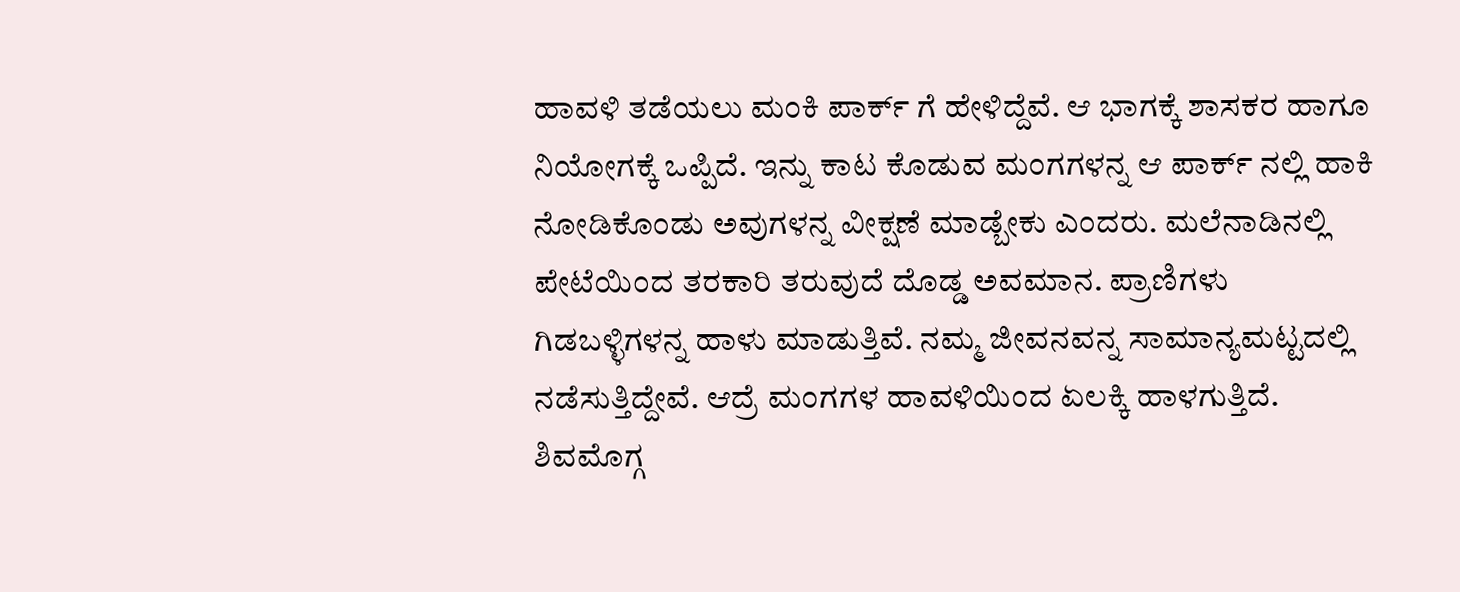ಹಾವಳಿ ತಡೆಯಲು ಮಂಕಿ ಪಾರ್ಕ್ ಗೆ ಹೇಳಿದ್ದೆವೆ. ಆ ಭಾಗಕ್ಕೆ ಶಾಸಕರ ಹಾಗೂ ನಿಯೋಗಕ್ಕೆ ಒಪ್ಪಿದೆ. ಇನ್ನು ಕಾಟ ಕೊಡುವ ಮಂಗಗಳನ್ನ ಆ ಪಾರ್ಕ್ ನಲ್ಲಿ ಹಾಕಿ ನೋಡಿಕೊಂಡು ಅವುಗಳನ್ನ ವೀಕ್ಷಣೆ ಮಾಡ್ಬೇಕು ಎಂದರು. ಮಲೆನಾಡಿನಲ್ಲಿ ಪೇಟೆಯಿಂದ ತರಕಾರಿ ತರುವುದೆ ದೊಡ್ಡ ಅವಮಾನ. ಪ್ರಾಣಿಗಳು ಗಿಡಬಳ್ಳಿಗಳನ್ನ ಹಾಳು ಮಾಡುತ್ತಿವೆ. ನಮ್ಮ ಜೀವನವನ್ನ ಸಾಮಾನ್ಯಮಟ್ಟದಲ್ಲಿ ನಡೆಸುತ್ತಿದ್ದೇವೆ. ಆದ್ರೆ ಮಂಗಗಳ ಹಾವಳಿಯಿಂದ ಏಲಕ್ಕಿ ಹಾಳಗುತ್ತಿದೆ. ಶಿವಮೊಗ್ಗ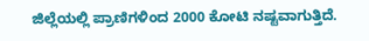ಜಿಲ್ಲೆಯಲ್ಲಿ ಪ್ರಾಣಿಗಳಿಂದ 2000 ಕೋಟಿ ನಷ್ಟವಾಗುತ್ತಿದೆ.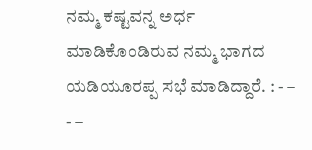ನಮ್ಮ ಕಷ್ಟವನ್ನ ಅರ್ಧ ಮಾಡಿಕೊಂಡಿರುವ ನಮ್ಮ ಭಾಗದ ಯಡಿಯೂರಪ್ಪ ಸಭೆ ಮಾಡಿದ್ದಾರೆ. : - – - –